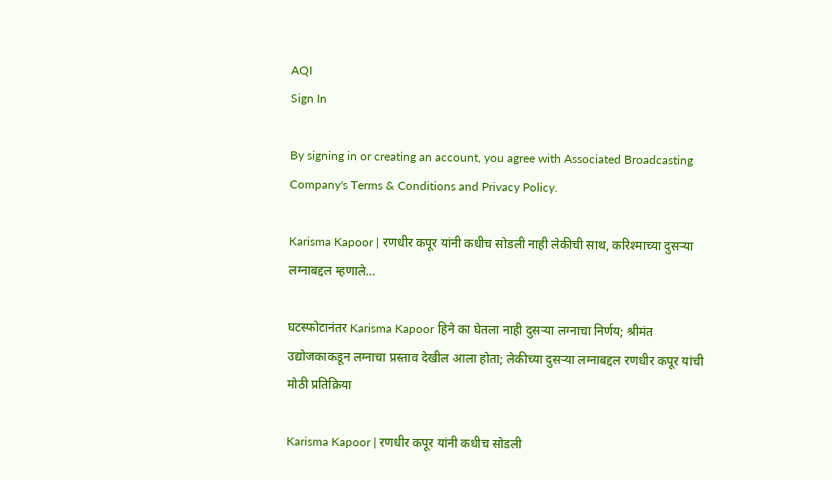AQI
Sign In

By signing in or creating an account, you agree with Associated Broadcasting Company's Terms & Conditions and Privacy Policy.

Karisma Kapoor | रणधीर कपूर यांनी कधीच सोडली नाही लेकीची साथ, करिश्माच्या दुसऱ्या लग्नाबद्दल म्हणाले…

घटस्फोटानंतर Karisma Kapoor हिने का घेतला नाही दुसऱ्या लग्नाचा निर्णय; श्रीमंत उद्योजकाकडून लग्नाचा प्रस्ताव देखील आला होता; लेकीच्या दुसऱ्या लग्नाबद्दल रणधीर कपूर यांची मोठी प्रतिक्रिया

Karisma Kapoor | रणधीर कपूर यांनी कधीच सोडली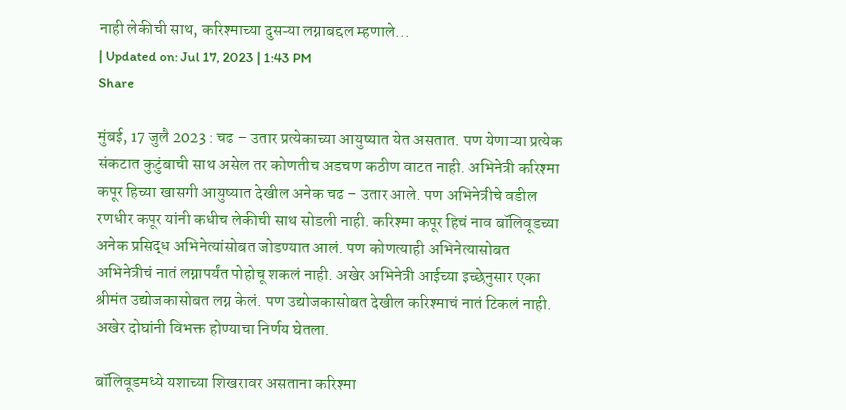नाही लेकीची साथ, करिश्माच्या दुसऱ्या लग्नाबद्दल म्हणाले...
| Updated on: Jul 17, 2023 | 1:43 PM
Share

मुंबई, 17 जुलै 2023 : चढ – उतार प्रत्येकाच्या आयुष्यात येत असतात. पण येणाऱ्या प्रत्येक संकटात कुटुंबाची साथ असेल तर कोणतीच अडचण कठीण वाटत नाही. अभिनेत्री करिश्मा कपूर हिच्या खासगी आयुष्यात देखील अनेक चढ – उतार आले. पण अभिनेत्रीचे वडील रणधीर कपूर यांनी कधीच लेकीची साथ सोडली नाही. करिश्मा कपूर हिचं नाव बॉलिवूडच्या अनेक प्रसिद्ध अभिनेत्यांसोबत जोडण्यात आलं. पण कोणत्याही अभिनेत्यासोबत अभिनेत्रीचं नातं लग्नापर्यंत पोहोचू शकलं नाही. अखेर अभिनेत्री आईच्या इच्छेनुसार एका श्रीमंत उद्योजकासोबत लग्न केलं. पण उद्योजकासोबत देखील करिश्माचं नातं टिकलं नाही. अखेर दोघांनी विभक्त होण्याचा निर्णय घेतला.

बॉलिवूडमध्ये यशाच्या शिखरावर असताना करिश्मा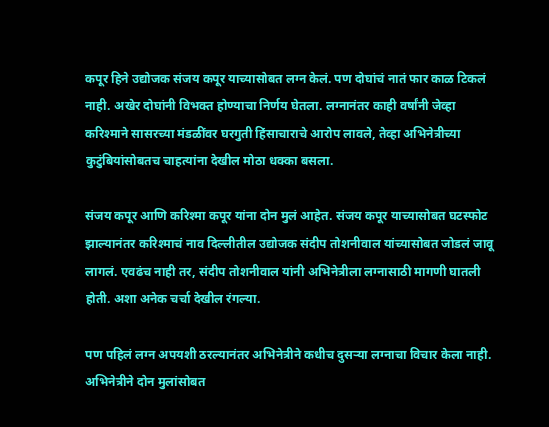कपूर हिने उद्योजक संजय कपूर याच्यासोबत लग्न केलं. पण दोघांचं नातं फार काळ टिकलं नाही. अखेर दोघांनी विभक्त होण्याचा निर्णय घेतला. लग्नानंतर काही वर्षांनी जेव्हा करिश्माने सासरच्या मंडळींवर घरगुती हिंसाचाराचे आरोप लावले, तेव्हा अभिनेत्रीच्या कुटुंबियांसोबतच चाहत्यांना देखील मोठा धक्का बसला.

संजय कपूर आणि करिश्मा कपूर यांना दोन मुलं आहेत. संजय कपूर याच्यासोबत घटस्फोट झाल्यानंतर करिश्माचं नाव दिल्लीतील उद्योजक संदीप तोशनीवाल यांच्यासोबत जोडलं जावू लागलं. एवढंच नाही तर, संदीप तोशनीवाल यांनी अभिनेत्रीला लग्नासाठी मागणी घातली होती. अशा अनेक चर्चा देखील रंगल्या.

पण पहिलं लग्न अपयशी ठरल्यानंतर अभिनेत्रीने कधीच दुसऱ्या लग्नाचा विचार केला नाही. अभिनेत्रीने दोन मुलांसोबत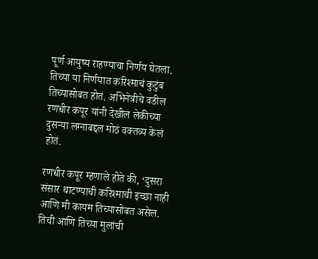पूर्ण आयुष्य राहण्याचा निर्णय घेतला. तिच्या या निर्णयात करिश्माचं कुटुंब तिच्यासोबत होतं. अभिनेत्रीचे वडील रणधीर कपूर यांनी देखील लेकीच्या दुसऱ्या लग्नाबद्दल मोठं वक्तव्य केलं होतं.

रणधीर कपूर म्हणाले होते की, ‘दुसरा संसार थाटण्याची करिश्माची इच्छा नाही आणि मी कायम तिच्यासोबत असेल. तिची आणि तिच्या मुलांची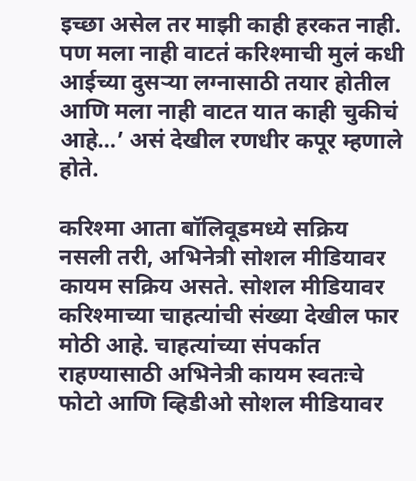इच्छा असेल तर माझी काही हरकत नाही. पण मला नाही वाटतं करिश्माची मुलं कधी आईच्या दुसऱ्या लग्नासाठी तयार होतील आणि मला नाही वाटत यात काही चुकीचं आहे…’ असं देखील रणधीर कपूर म्हणाले होते.

करिश्मा आता बॉलिवूडमध्ये सक्रिय नसली तरी, अभिनेत्री सोशल मीडियावर कायम सक्रिय असते. सोशल मीडियावर करिश्माच्या चाहत्यांची संख्या देखील फार मोठी आहे. चाहत्यांच्या संपर्कात राहण्यासाठी अभिनेत्री कायम स्वतःचे फोटो आणि व्हिडीओ सोशल मीडियावर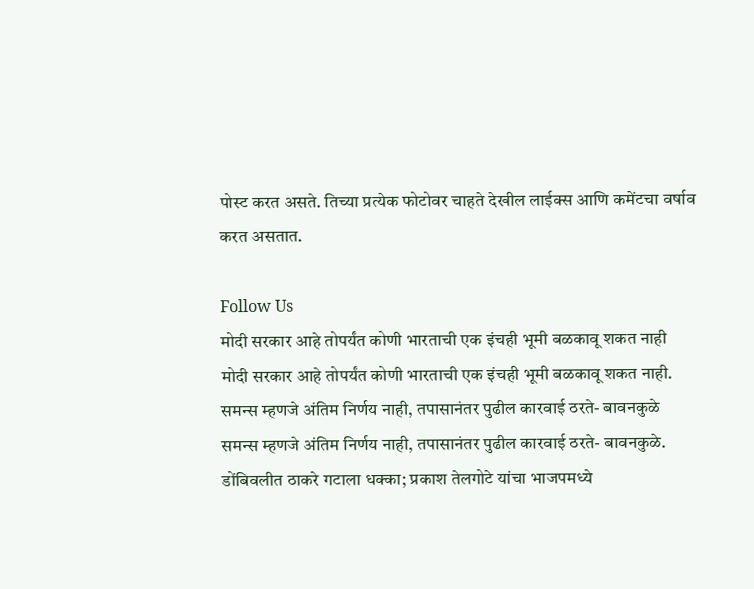पोस्ट करत असते. तिच्या प्रत्येक फोटोवर चाहते देखील लाईक्स आणि कमेंटचा वर्षाव करत असतात.

Follow Us
मोदी सरकार आहे तोपर्यंत कोणी भारताची एक इंचही भूमी बळकावू शकत नाही
मोदी सरकार आहे तोपर्यंत कोणी भारताची एक इंचही भूमी बळकावू शकत नाही.
समन्स म्हणजे अंतिम निर्णय नाही, तपासानंतर पुढील कारवाई ठरते- बावनकुळे
समन्स म्हणजे अंतिम निर्णय नाही, तपासानंतर पुढील कारवाई ठरते- बावनकुळे.
डोंबिवलीत ठाकरे गटाला धक्का; प्रकाश तेलगोटे यांचा भाजपमध्ये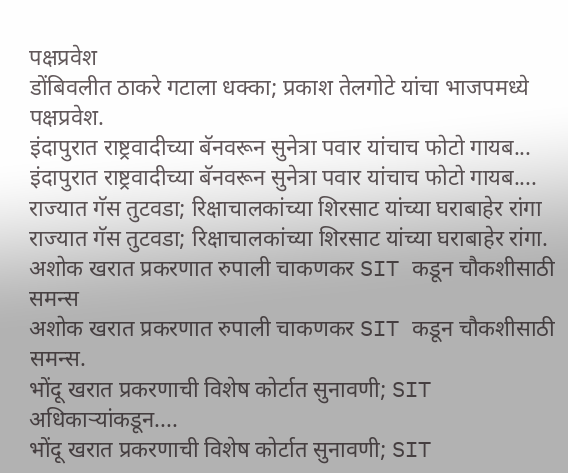पक्षप्रवेश
डोंबिवलीत ठाकरे गटाला धक्का; प्रकाश तेलगोटे यांचा भाजपमध्ये पक्षप्रवेश.
इंदापुरात राष्ट्रवादीच्या बॅनवरून सुनेत्रा पवार यांचाच फोटो गायब...
इंदापुरात राष्ट्रवादीच्या बॅनवरून सुनेत्रा पवार यांचाच फोटो गायब....
राज्यात गॅस तुटवडा; रिक्षाचालकांच्या शिरसाट यांच्या घराबाहेर रांगा
राज्यात गॅस तुटवडा; रिक्षाचालकांच्या शिरसाट यांच्या घराबाहेर रांगा.
अशोक खरात प्रकरणात रुपाली चाकणकर SIT कडून चौकशीसाठी समन्स
अशोक खरात प्रकरणात रुपाली चाकणकर SIT कडून चौकशीसाठी समन्स.
भोंदू खरात प्रकरणाची विशेष कोर्टात सुनावणी; SIT अधिकाऱ्यांकडून....
भोंदू खरात प्रकरणाची विशेष कोर्टात सुनावणी; SIT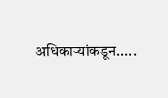अधिकाऱ्यांकडून.....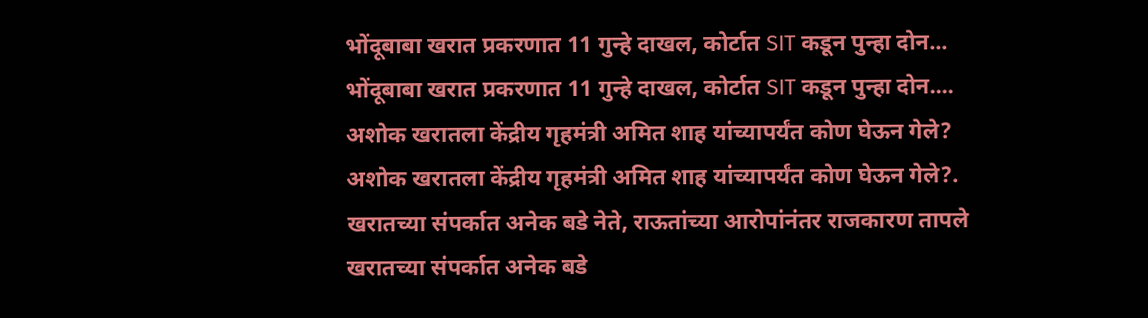भोंदूबाबा खरात प्रकरणात 11 गुन्हे दाखल, कोर्टात SIT कडून पुन्हा दोन...
भोंदूबाबा खरात प्रकरणात 11 गुन्हे दाखल, कोर्टात SIT कडून पुन्हा दोन....
अशोक खरातला केंद्रीय गृहमंत्री अमित शाह यांच्यापर्यंत कोण घेऊन गेले?
अशोक खरातला केंद्रीय गृहमंत्री अमित शाह यांच्यापर्यंत कोण घेऊन गेले?.
खरातच्या संपर्कात अनेक बडे नेते, राऊतांच्या आरोपांनंतर राजकारण तापले
खरातच्या संपर्कात अनेक बडे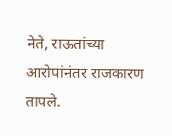नेते, राऊतांच्या आरोपांनंतर राजकारण तापले.